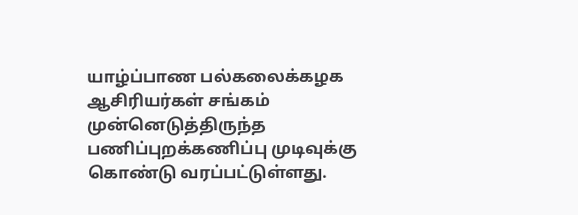யாழ்ப்பாண பல்கலைக்கழக ஆசிரியர்கள் சங்கம் முன்னெடுத்திருந்த பணிப்புறக்கணிப்பு முடிவுக்கு கொண்டு வரப்பட்டுள்ளது.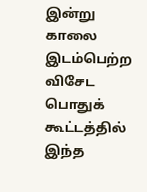இன்று காலை இடம்பெற்ற விசேட பொதுக் கூட்டத்தில் இந்த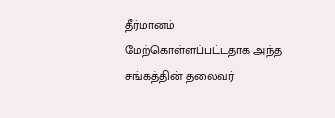தீர்மானம் மேற்கொள்ளப்பட்டதாக அந்த சங்கத்தின் தலைவர்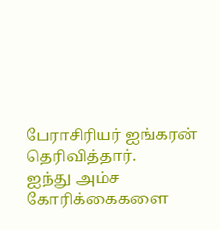பேராசிரியர் ஐங்கரன் தெரிவித்தார்.
ஐந்து அம்ச கோரிக்கைகளை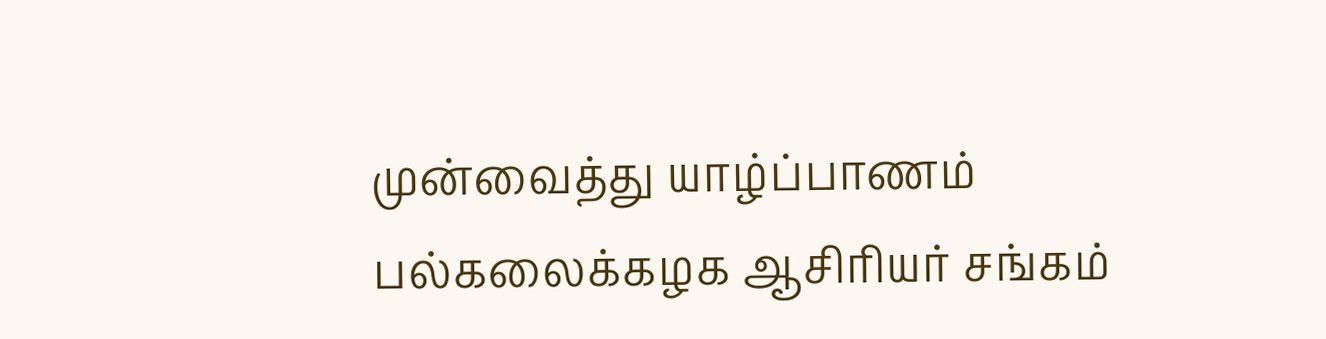முன்வைத்து யாழ்ப்பாணம் பல்கலைக்கழக ஆசிரியர் சங்கம்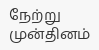நேற்று முன்தினம்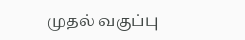முதல் வகுப்பு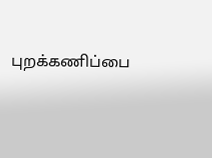புறக்கணிப்பை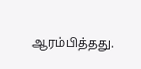ஆரம்பித்தது.